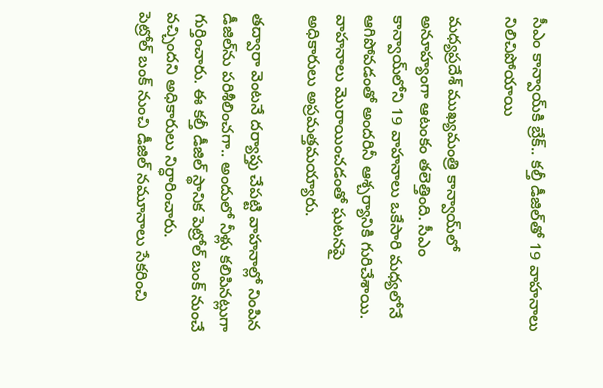సీఎం కాన్వాయ్‌కి బ్రేక్‌.. కల్తీ డీజిల్‌తో 19 వాహనాలు నిలిచిపోయాయి

మధ్యప్రదేశ్‌ ముఖ్యమంత్రి కాన్వాయ్‌లో అనూహ్యంగా ఆటంకం తలెత్తింది. సీఎం కాన్వాయ్‌లోని 19 వాహనాలు ఒకేసారి మధ్యలోనే ఆగిపోవడంతో అందరినీ ఆశ్చర్యానికి గురిచేశాయి. వాహనాలు మొరాయించడంతో ఘటనపై అధికారులు అప్రమత్తమయ్యారు.

తద్వారా వెంటనే దర్యాప్తు చేపట్టి వాహనాల్లో నింపిన డీజిల్‌ను పరిశీలించగా.. అందులో నీళ్లు కలిపినట్లుగా గుర్తించారు. ఈ కల్తీ డీజిల్‌ స్థానిక పెట్రోల్‌ బంక్‌ నుంచే వచ్చిందని అధికారులు నిర్ధారించారు.
పెట్రోల్‌ బంక్‌ నుంచి డీజిల్ నమూనాలు సేకరించి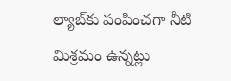ల్యాబ్‌కు పంపించగా నీటి మిశ్రమం ఉన్నట్లు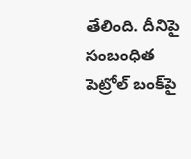తేలింది. దీనిపై సంబంధిత పెట్రోల్‌ బంక్‌పై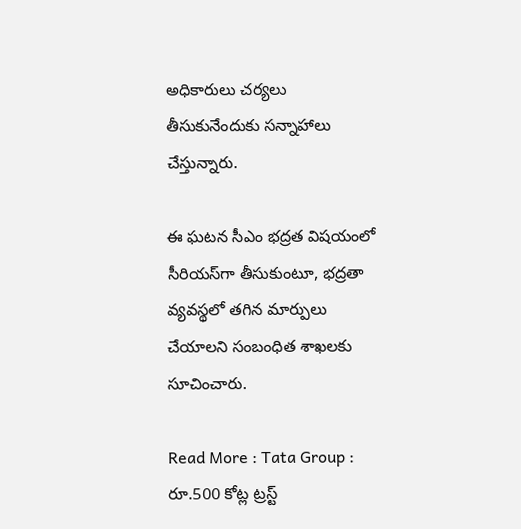అధికారులు చర్యలు తీసుకునేందుకు సన్నాహాలు చేస్తున్నారు.

ఈ ఘటన సీఎం భద్రత విషయంలో సీరియస్‌గా తీసుకుంటూ, భద్రతా వ్యవస్థలో తగిన మార్పులు చేయాలని సంబంధిత శాఖలకు సూచించారు.

Read More : Tata Group : రూ.500 కోట్ల ట్రస్ట్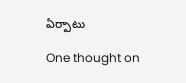ఏర్పాటు

One thought on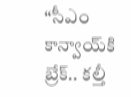“సీఎం కాన్వాయ్‌కి బ్రేక్‌.. కల్తీ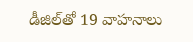డీజిల్‌తో 19 వాహనాలు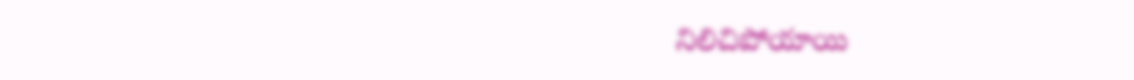నిలిచిపోయాయి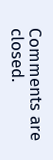Comments are closed.